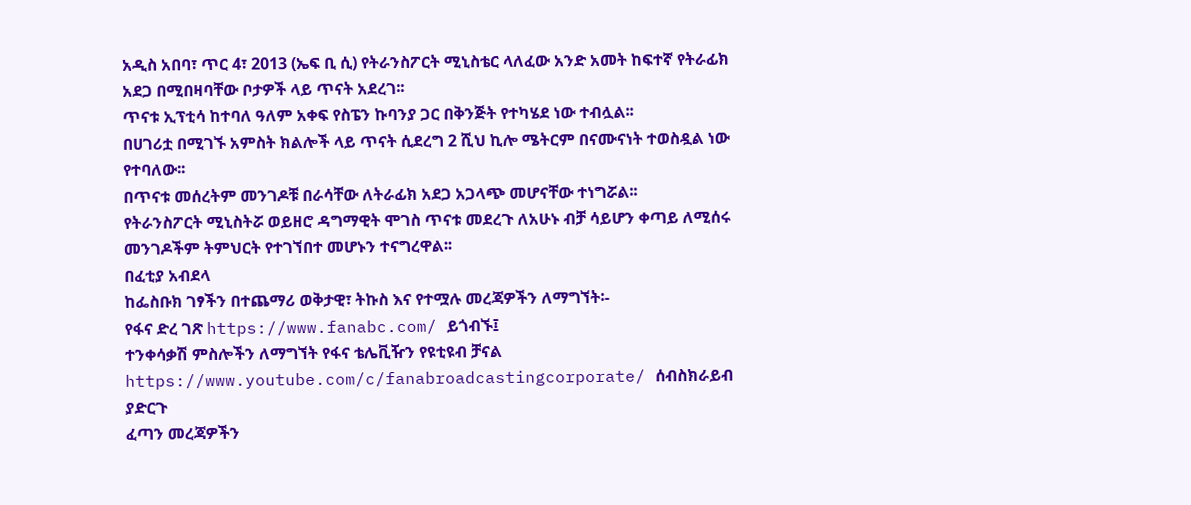አዲስ አበባ፣ ጥር 4፣ 2013 (ኤፍ ቢ ሲ) የትራንስፖርት ሚኒስቴር ላለፈው አንድ አመት ከፍተኛ የትራፊክ አደጋ በሚበዛባቸው ቦታዎች ላይ ጥናት አደረገ፡፡
ጥናቱ ኢፕቲሳ ከተባለ ዓለም አቀፍ የስፔን ኩባንያ ጋር በቅንጅት የተካሄደ ነው ተብሏል፡፡
በሀገሪቷ በሚገኙ አምስት ክልሎች ላይ ጥናት ሲደረግ 2 ሺህ ኪሎ ሜትርም በናሙናነት ተወስዷል ነው የተባለው፡፡
በጥናቱ መሰረትም መንገዶቹ በራሳቸው ለትራፊክ አደጋ አጋላጭ መሆናቸው ተነግሯል፡፡
የትራንስፖርት ሚኒስትሯ ወይዘሮ ዳግማዊት ሞገስ ጥናቱ መደረጉ ለአሁኑ ብቻ ሳይሆን ቀጣይ ለሚሰሩ መንገዶችም ትምህርት የተገኘበተ መሆኑን ተናግረዋል፡፡
በፈቲያ አብደላ
ከፌስቡክ ገፃችን በተጨማሪ ወቅታዊ፣ ትኩስ እና የተሟሉ መረጃዎችን ለማግኘት፡-
የፋና ድረ ገጽ https://www.fanabc.com/ ይጎብኙ፤
ተንቀሳቃሽ ምስሎችን ለማግኘት የፋና ቴሌቪዥን የዩቲዩብ ቻናል https://www.youtube.com/c/fanabroadcastingcorporate/ ሰብስክራይብ ያድርጉ
ፈጣን መረጃዎችን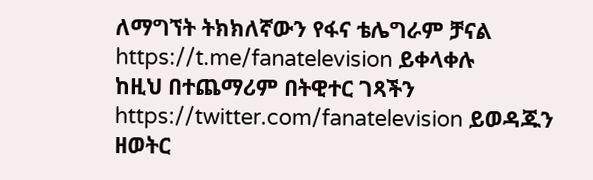ለማግኘት ትክክለኛውን የፋና ቴሌግራም ቻናል https://t.me/fanatelevision ይቀላቀሉ
ከዚህ በተጨማሪም በትዊተር ገጻችን https://twitter.com/fanatelevision ይወዳጁን
ዘወትር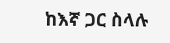ከእኛ ጋር ስላሉ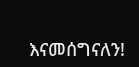እናመሰግናለን!